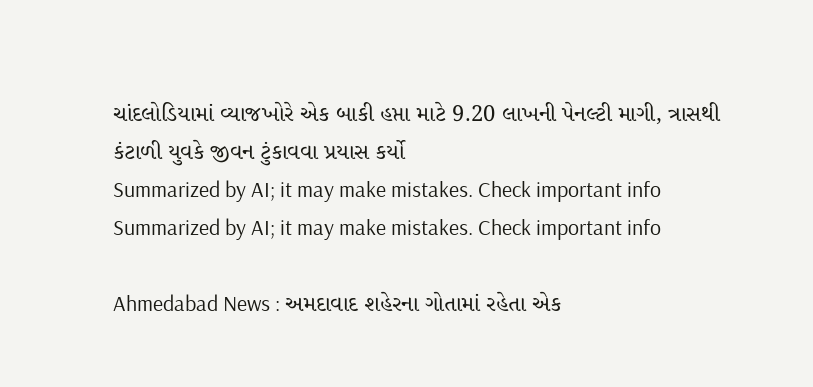ચાંદલોડિયામાં વ્યાજખોરે એક બાકી હપ્તા માટે 9.20 લાખની પેનલ્ટી માગી, ત્રાસથી કંટાળી યુવકે જીવન ટુંકાવવા પ્રયાસ કર્યો
Summarized by AI; it may make mistakes. Check important info
Summarized by AI; it may make mistakes. Check important info

Ahmedabad News : અમદાવાદ શહેરના ગોતામાં રહેતા એક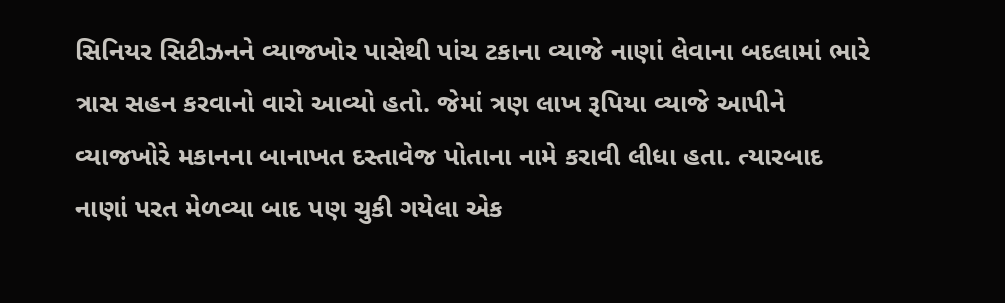સિનિયર સિટીઝનને વ્યાજખોર પાસેથી પાંચ ટકાના વ્યાજે નાણાં લેવાના બદલામાં ભારે ત્રાસ સહન કરવાનો વારો આવ્યો હતો. જેમાં ત્રણ લાખ રૂપિયા વ્યાજે આપીને વ્યાજખોરે મકાનના બાનાખત દસ્તાવેજ પોતાના નામે કરાવી લીધા હતા. ત્યારબાદ નાણાં પરત મેળવ્યા બાદ પણ ચુકી ગયેલા એક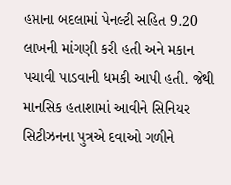હપ્તાના બદલામાં પેનલ્ટી સહિત 9.20 લાખની માંગણી કરી હતી અને મકાન પચાવી પાડવાની ધમકી આપી હતી. જેથી માનસિક હતાશામાં આવીને સિનિયર સિટીઝનના પુત્રએ દવાઓ ગળીને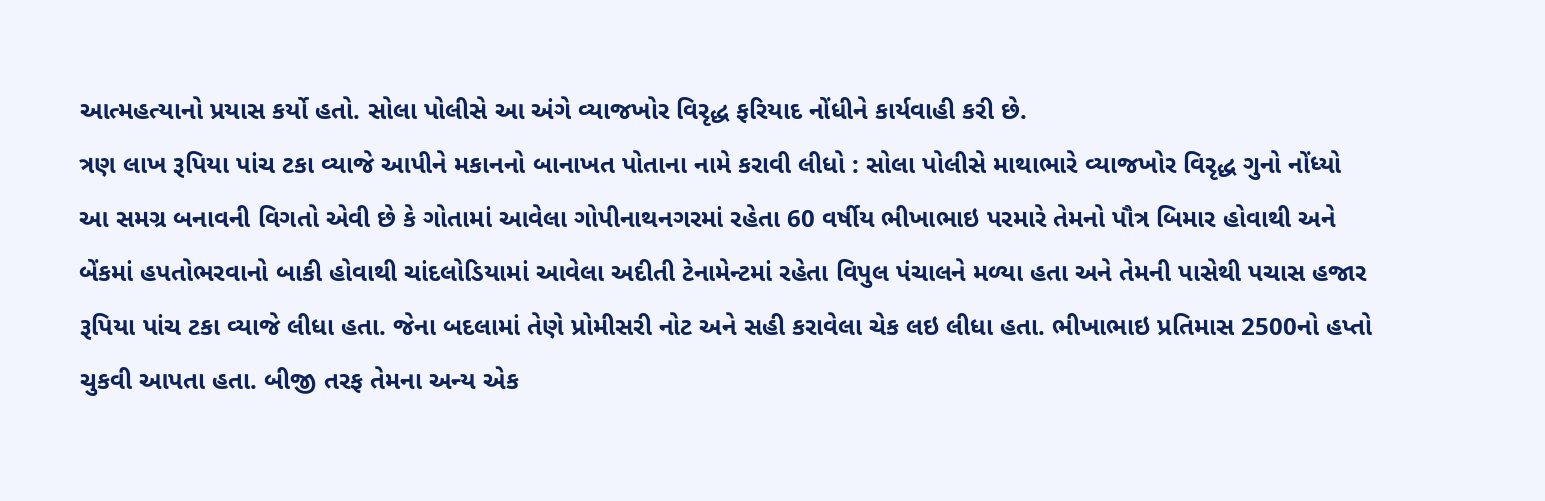આત્મહત્યાનો પ્રયાસ કર્યો હતો. સોલા પોલીસે આ અંગે વ્યાજખોર વિરૃદ્ધ ફરિયાદ નોંધીને કાર્યવાહી કરી છે.
ત્રણ લાખ રૂપિયા પાંચ ટકા વ્યાજે આપીને મકાનનો બાનાખત પોતાના નામે કરાવી લીધો : સોલા પોલીસે માથાભારે વ્યાજખોર વિરૃદ્ધ ગુનો નોંધ્યો
આ સમગ્ર બનાવની વિગતો એવી છે કે ગોતામાં આવેલા ગોપીનાથનગરમાં રહેતા 60 વર્ષીય ભીખાભાઇ પરમારે તેમનો પૌત્ર બિમાર હોવાથી અને બેંકમાં હપતોભરવાનો બાકી હોવાથી ચાંદલોડિયામાં આવેલા અદીતી ટેનામેન્ટમાં રહેતા વિપુલ પંચાલને મળ્યા હતા અને તેમની પાસેથી પચાસ હજાર રૂપિયા પાંચ ટકા વ્યાજે લીધા હતા. જેના બદલામાં તેણે પ્રોમીસરી નોટ અને સહી કરાવેલા ચેક લઇ લીધા હતા. ભીખાભાઇ પ્રતિમાસ 2500નો હપ્તો ચુકવી આપતા હતા. બીજી તરફ તેમના અન્ય એક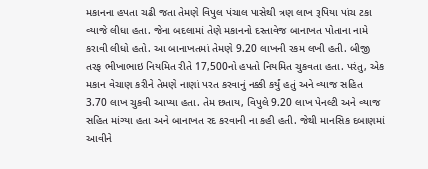મકાનના હપતા ચઢી જતા તેમણે વિપુલ પંચાલ પાસેથી ત્રણ લાખ રૂપિયા પાંચ ટકા વ્યાજે લીધા હતા. જેના બદલામાં તેણે મકાનનો દસ્તાવેજ બાનાખત પોતાના નામે કરાવી લીધો હતો. આ બાનાખતમાં તેમણે 9.20 લાખની રકમ લખી હતી. બીજી તરફ ભીખાભાઇ નિયમિત રીતે 17,500નો હપતો નિયમિત ચુકવતા હતા. પરંતુ, એક મકાન વેચાણ કરીને તેમણે નાણાં પરત કરવાનું નક્કી કર્યું હતું અને વ્યાજ સહિત 3.70 લાખ ચુકવી આપ્યા હતા. તેમ છતાય, વિપુલે 9.20 લાખ પેનલ્ટી અને વ્યાજ સહિત માંગ્યા હતા અને બાનાખત રદ કરવાની ના કહી હતી. જેથી માનસિક દબાણમાં આવીને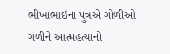ભીખાભાઇના પુત્રએ ગોળીઓ ગળીને આત્મહત્યાનો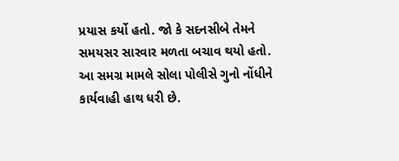પ્રયાસ કર્યો હતો. જો કે સદનસીબે તેમને સમયસર સારવાર મળતા બચાવ થયો હતો. આ સમગ્ર મામલે સોલા પોલીસે ગુનો નોંધીને કાર્યવાહી હાથ ધરી છે.